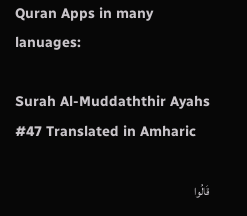Quran Apps in many lanuages:

Surah Al-Muddaththir Ayahs #47 Translated in Amharic

قَالُوا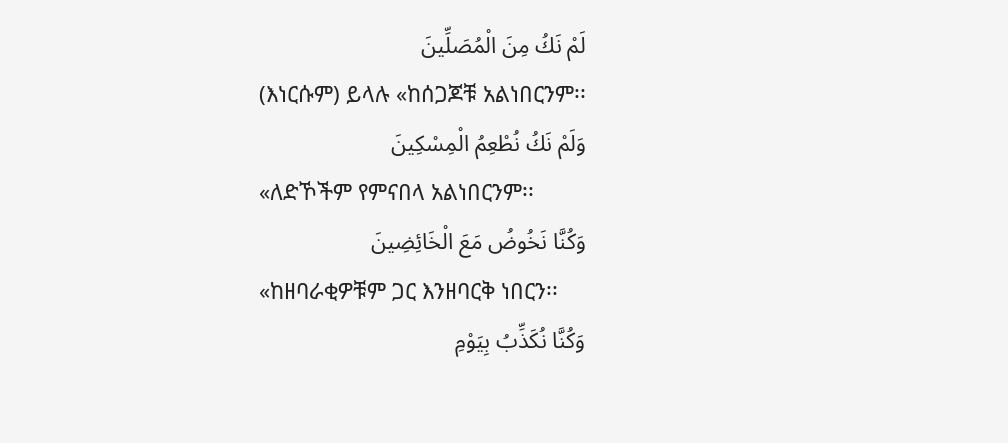لَمْ نَكُ مِنَ الْمُصَلِّينَ
(እነርሱም) ይላሉ «ከሰጋጆቹ አልነበርንም፡፡
وَلَمْ نَكُ نُطْعِمُ الْمِسْكِينَ
«ለድኾችም የምናበላ አልነበርንም፡፡
وَكُنَّا نَخُوضُ مَعَ الْخَائِضِينَ
«ከዘባራቂዎቹም ጋር እንዘባርቅ ነበርን፡፡
وَكُنَّا نُكَذِّبُ بِيَوْمِ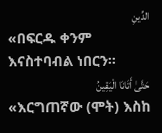الدِّينِ
«በፍርዱ ቀንም እናስተባብል ነበርን፡፡
حَتَّىٰ أَتَانَا الْيَقِينُ
«እርግጠኛው (ሞት) እስከ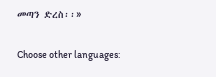መጣን ድረስ፡፡»

Choose other languages: